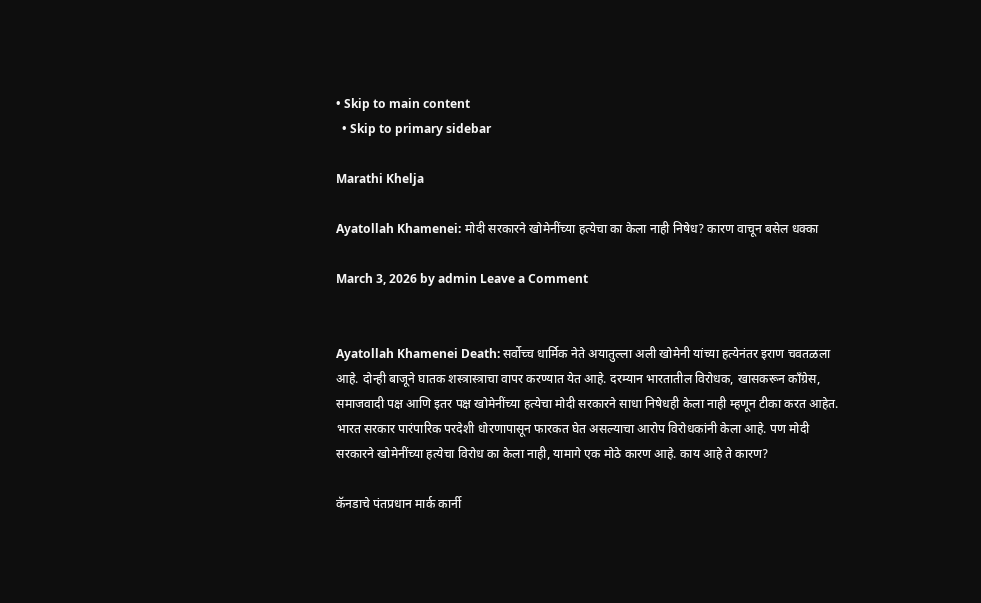• Skip to main content
  • Skip to primary sidebar

Marathi Khelja

Ayatollah Khamenei: मोदी सरकारने खोमेनींच्या हत्येचा का केला नाही निषेध? कारण वाचून बसेल धक्का

March 3, 2026 by admin Leave a Comment


Ayatollah Khamenei Death: सर्वोच्च धार्मिक नेते अयातुल्ला अली खोमेनी यांच्या हत्येनंतर इराण चवतळला आहे. दोन्ही बाजूने घातक शस्त्रास्त्राचा वापर करण्यात येत आहे. दरम्यान भारतातील विरोधक, खासकरून काँग्रेस, समाजवादी पक्ष आणि इतर पक्ष खोमेनींच्या हत्येचा मोदी सरकारने साधा निषेधही केला नाही म्हणून टीका करत आहेत. भारत सरकार पारंपारिक परदेशी धोरणापासून फारकत घेत असल्याचा आरोप विरोधकांनी केला आहे. पण मोदी सरकारने खोमेनींच्या हत्येचा विरोध का केला नाही, यामागे एक मोठे कारण आहे. काय आहे ते कारण?

कॅनडाचे पंतप्रधान मार्क कार्नी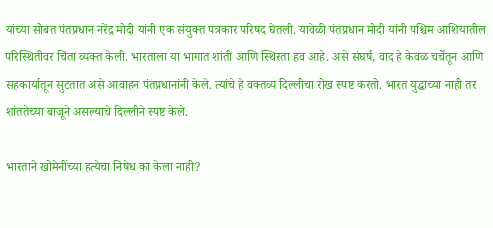यांच्या सोबत पंतप्रधान नरेंद्र मोदी यांनी एक संयुक्त पत्रकार परिषद घेतली. यावेळी पंतप्रधान मोदी यांनी पश्चिम आशियातील परिस्थितीवर चिंता व्यक्त केली. भारताला या भागात शांती आणि स्थिरता हव आहे. असे संघर्ष, वाद हे केवळ चर्चेतून आणि सहकार्यातून सुटतात असे आवाहन पंतप्रधानांनी केले. त्यांचे हे वक्तव्य दिल्लीचा रोख स्पष्ट करतो. भारत युद्धाच्या नाही तर शांततेच्या बाजूने असल्याचे दिल्लीने स्पष्ट केले.

भारताने खोमेनींच्या हत्येचा निषेध का केला नाही?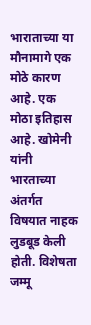भाराताच्या या मौनामागे एक मोठे कारण आहे. एक मोठा इतिहास आहे. खोमेनी यांनी भारताच्या अंतर्गत विषयात नाहक लुडबूड केली होती. विशेषता जम्मू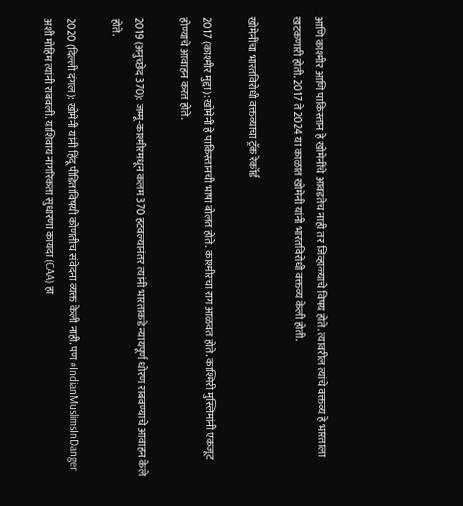आणि काश्मीर आणि पाकिस्तान हे खोमेनींचे आवडतेच नाही तर जिव्हाळ्याचे विषय होते. त्यावरील त्यांचे वक्तव्य हे भारताला खटकणारी होती. 2017 ते 2024 या काळात खोमेनी यांनी भारतविरोधी वक्तव्य केली होती.

खोमेनींचा भारतविरोधी वक्तव्याचा ट्रॅक रेकॉर्ड

2017 (काश्मीर मुद्दा): खोमेनी हे पाकिस्तानची भाषा बोलत होते. काश्मीरचा राग आळवत होते. काश्मिरी मुस्लिमांनी एकजूट होण्याचे आवाहन करत होते.

2019 (अनुच्छेद 370): जम्मू-काश्मीरमधून कलम 370 हटवल्यानंतर त्यांनी भारताकडे न्यायपूर्ण धोरण राबवण्याचे आवाहन केले होते.

2020 (दिल्ली दंगल): खोमेनी यांनी हिंदू पीडितांविषयी कोणतीच संवेदना व्यक्त केली नाही. पण #IndianMuslimsInDanger अशी मोहिम त्यांनी राबवली. याशिवाय नागरिकता सुधारणा कायदा (CAA) हा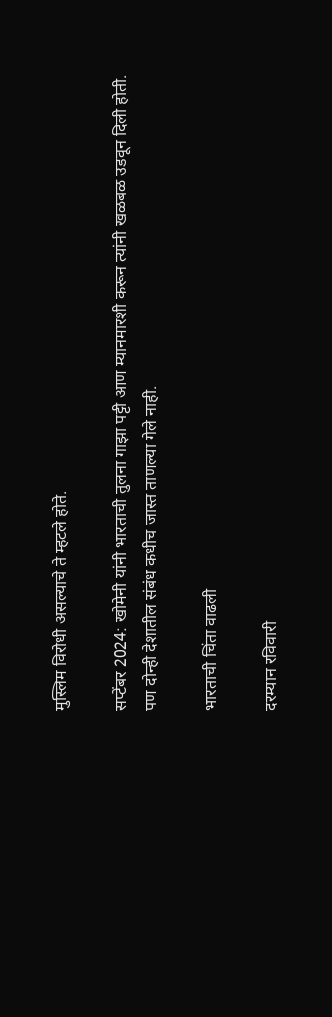मुस्लिम विरोधी असल्याचे ते म्हटले होते.

सप्टेंबर 2024: खोमेनी यांनी भारताची तुलना गाझा पट्टी आण म्यानमारशी करून त्यांनी खळबळ उडवून दिली होती. पण दोन्ही देशातील संबंध कधीच जास्त ताणल्या गेले नाही.

भारताची चिंता वाढली

दरम्यान रविवारी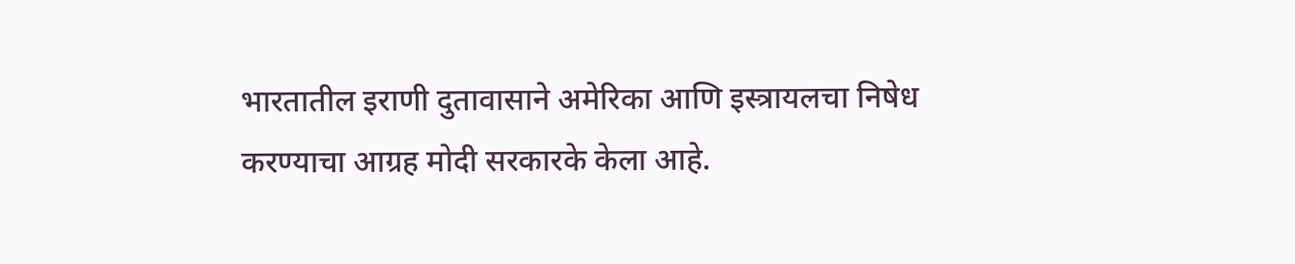भारतातील इराणी दुतावासाने अमेरिका आणि इस्त्रायलचा निषेध करण्याचा आग्रह मोदी सरकारके केला आहे.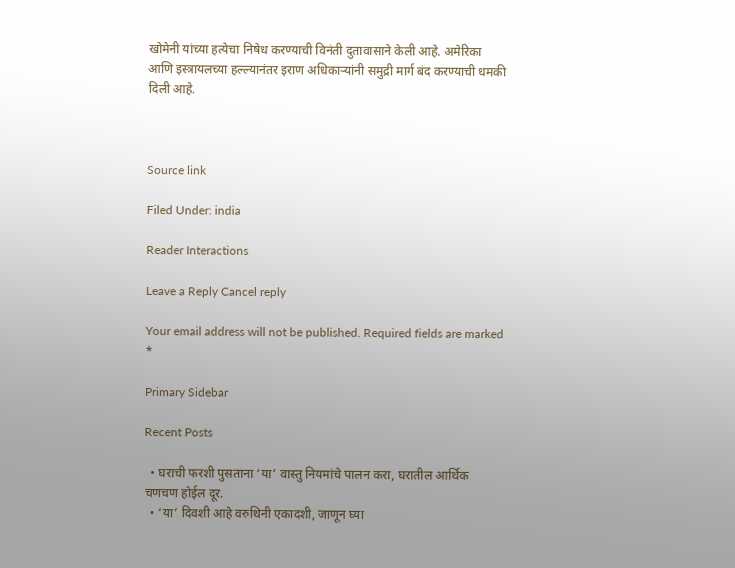खोमेनी यांच्या हत्येचा निषेध करण्याची विनंती दुतावासाने केली आहे. अमेरिका आणि इस्त्रायलच्या हल्ल्यानंतर इराण अधिकाऱ्यांनी समुद्री मार्ग बंद करण्याची धमकी दिली आहे.



Source link

Filed Under: india

Reader Interactions

Leave a Reply Cancel reply

Your email address will not be published. Required fields are marked *

Primary Sidebar

Recent Posts

  • घराची फरशी पुसताना ‘या’ वास्तु नियमांचे पालन करा, घरातील आर्थिक चणचण होईल दूर.
  • ‘या’ दिवशी आहे वरुथिनी एकादशी, जाणून घ्या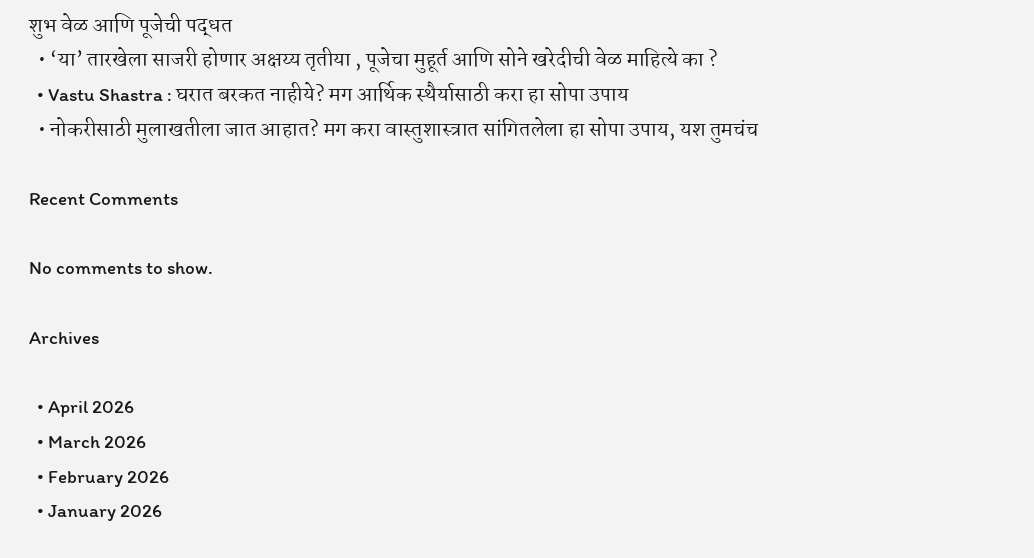शुभ वेळ आणि पूजेची पद्धत
  • ‘या’ तारखेला साजरी होणार अक्षय्य तृतीया , पूजेचा मुहूर्त आणि सोने खरेदीची वेळ माहित्ये का ?
  • Vastu Shastra : घरात बरकत नाहीये? मग आर्थिक स्थैर्यासाठी करा हा सोपा उपाय
  • नोकरीसाठी मुलाखतीला जात आहात? मग करा वास्तुशास्त्रात सांगितलेला हा सोपा उपाय, यश तुमचंच

Recent Comments

No comments to show.

Archives

  • April 2026
  • March 2026
  • February 2026
  • January 2026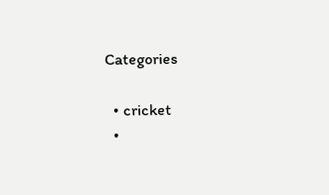Categories

  • cricket
  •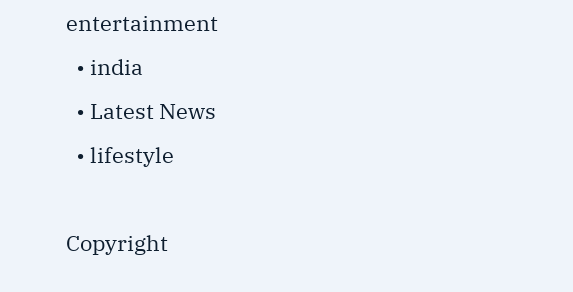entertainment
  • india
  • Latest News
  • lifestyle

Copyright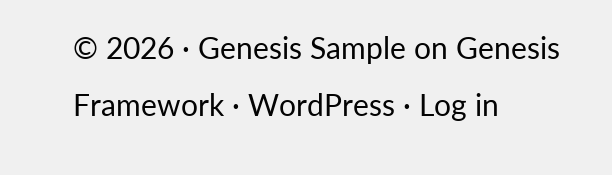© 2026 · Genesis Sample on Genesis Framework · WordPress · Log in